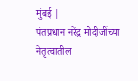मुंबई |
पंतप्रधान नरेंद्र मोदीजींच्या नेतृत्वातील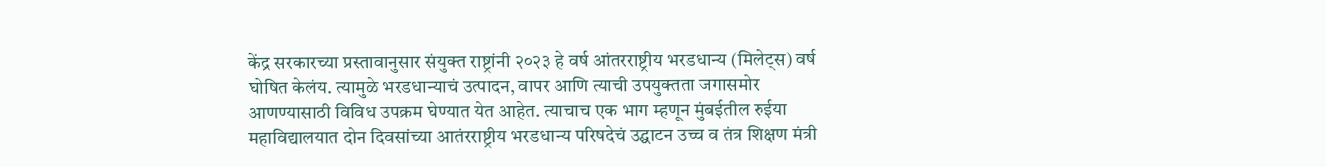केंद्र सरकारच्या प्रस्तावानुसार संयुक्त राष्ट्रांनी २०२३ हे वर्ष आंतरराष्ट्रीय भरडधान्य (मिलेट्स) वर्ष घोषित केलंय. त्यामुळे भरडधान्याचं उत्पादन, वापर आणि त्याची उपयुक्तता जगासमोर आणण्यासाठी विविध उपक्रम घेण्यात येत आहेत. त्याचाच एक भाग म्हणून मुंबईतील रुईया महाविद्यालयात दोन दिवसांच्या आतंरराष्ट्रीय भरडधान्य परिषदेचं उद्घाटन उच्च व तंत्र शिक्षण मंत्री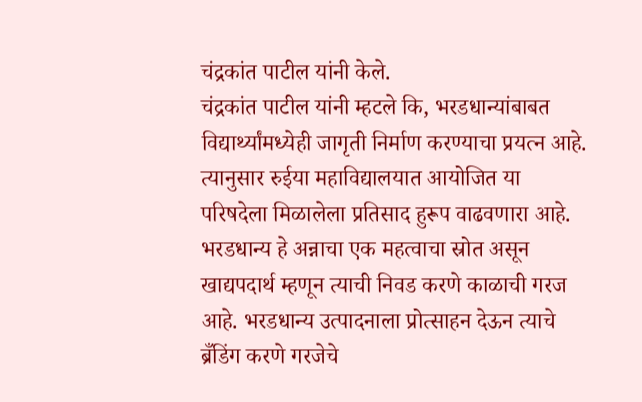चंद्रकांत पाटील यांनी केले.
चंद्रकांत पाटील यांनी म्हटले कि, भरडधान्यांबाबत विद्यार्थ्यांमध्येही जागृती निर्माण करण्याचा प्रयत्न आहे. त्यानुसार रुईया महाविद्यालयात आयोजित या परिषदेला मिळालेला प्रतिसाद हुरूप वाढवणारा आहे. भरडधान्य हे अन्नाचा एक महत्वाचा स्रोत असून खाद्यपदार्थ म्हणून त्याची निवड करणे काळाची गरज आहे. भरडधान्य उत्पादनाला प्रोत्साहन देऊन त्याचे ब्रँडिंग करणे गरजेचे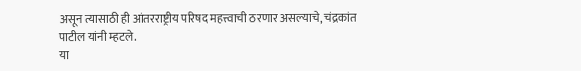असून त्यासाठी ही आंतरराष्ट्रीय परिषद महत्त्वाची ठरणार असल्याचे, चंद्रकांत पाटील यांनी म्हटले.
या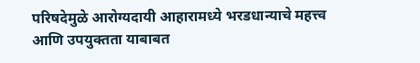परिषदेमुळे आरोग्यदायी आहारामध्ये भरडधान्याचे महत्त्व आणि उपयुक्तता याबाबत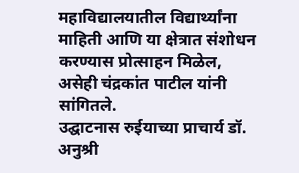महाविद्यालयातील विद्यार्थ्यांना माहिती आणि या क्षेत्रात संशोधन करण्यास प्रोत्साहन मिळेल, असेही चंद्रकांत पाटील यांनी सांगितले.
उद्घाटनास रुईयाच्या प्राचार्य डॉ. अनुश्री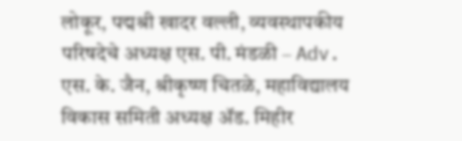लोकूर, पद्मश्री खादर वल्ली, व्यवस्थापकीय परिषदेचे अध्यक्ष एस. पी. मंडळी – Adv. एस. के. जैन, श्रीकृष्ण चितळे, महाविद्यालय विकास समिती अध्यक्ष ॲड. मिहीर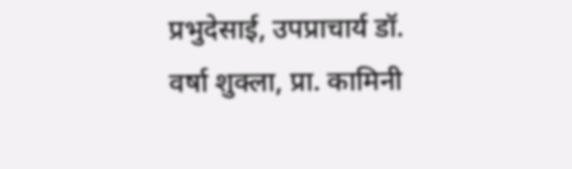प्रभुदेसाई, उपप्राचार्य डॉ. वर्षा शुक्ला, प्रा. कामिनी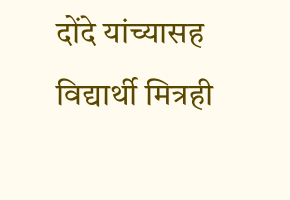दोंदे यांच्यासह विद्यार्थी मित्रही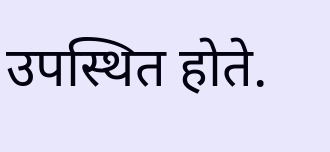उपस्थित होते.